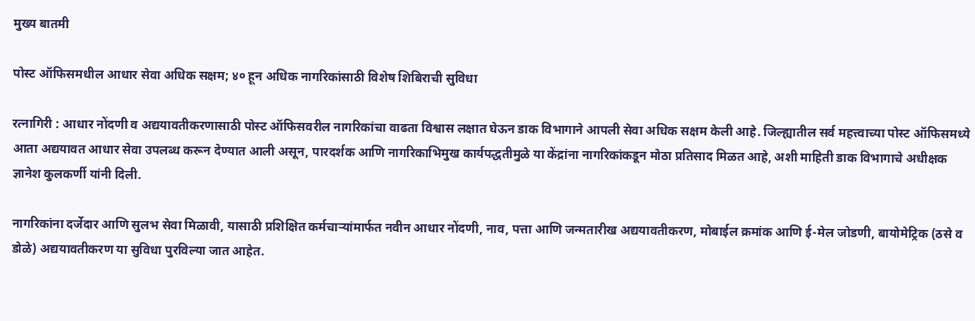मुख्य बातमी

पोस्ट ऑफिसमधील आधार सेवा अधिक सक्षम; ४० हून अधिक नागरिकांसाठी विशेष शिबिराची सुविधा

रत्नागिरी : आधार नोंदणी व अद्ययावतीकरणासाठी पोस्ट ऑफिसवरील नागरिकांचा वाढता विश्वास लक्षात घेऊन डाक विभागाने आपली सेवा अधिक सक्षम केली आहे. जिल्ह्यातील सर्व महत्त्वाच्या पोस्ट ऑफिसमध्ये आता अद्ययावत आधार सेवा उपलब्ध करून देण्यात आली असून, पारदर्शक आणि नागरिकाभिमुख कार्यपद्धतीमुळे या केंद्रांना नागरिकांकडून मोठा प्रतिसाद मिळत आहे, अशी माहिती डाक विभागाचे अधीक्षक ज्ञानेश कुलकर्णी यांनी दिली.

नागरिकांना दर्जेदार आणि सुलभ सेवा मिळावी, यासाठी प्रशिक्षित कर्मचाऱ्यांमार्फत नवीन आधार नोंदणी, नाव, पत्ता आणि जन्मतारीख अद्ययावतीकरण, मोबाईल क्रमांक आणि ई-मेल जोडणी, बायोमेट्रिक (ठसे व डोळे) अद्ययावतीकरण या सुविधा पुरविल्या जात आहेत.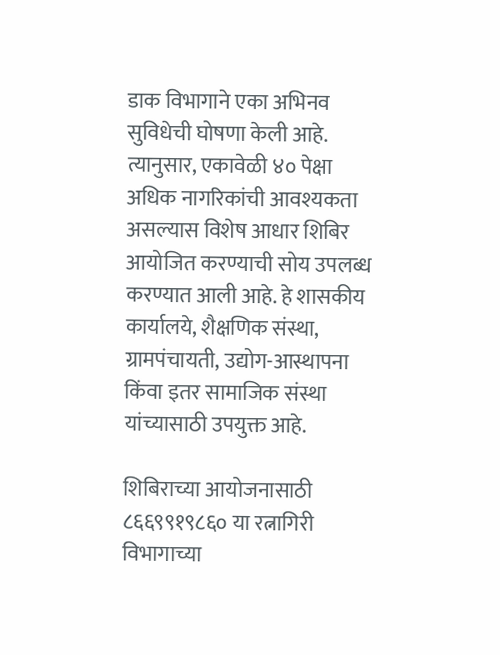डाक विभागाने एका अभिनव सुविधेची घोषणा केली आहे. त्यानुसार, एकावेळी ४० पेक्षा अधिक नागरिकांची आवश्यकता असल्यास विशेष आधार शिबिर आयोजित करण्याची सोय उपलब्ध करण्यात आली आहे. हे शासकीय कार्यालये, शैक्षणिक संस्था, ग्रामपंचायती, उद्योग-आस्थापना किंवा इतर सामाजिक संस्था यांच्यासाठी उपयुक्त आहे.

शिबिराच्या आयोजनासाठी ८६६९९१९८६० या रत्नागिरी विभागाच्या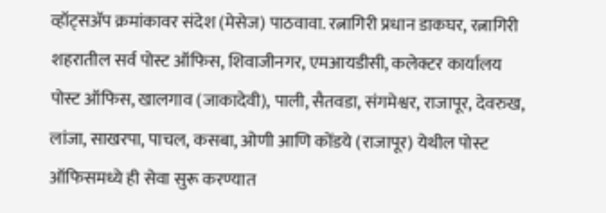व्हॉट्सॲप क्रमांकावर संदेश (मेसेज) पाठवावा. रत्नागिरी प्रधान डाकघर, रत्नागिरी शहरातील सर्व पोस्ट ऑफिस, शिवाजीनगर, एमआयडीसी, कलेक्टर कार्यालय पोस्ट ऑफिस, खालगाव (जाकादेवी), पाली, सैतवडा, संगमेश्वर, राजापूर, देवरुख, लांजा, साखरपा, पाचल, कसबा, ओणी आणि कोंडये (राजापूर) येथील पोस्ट ऑफिसमध्ये ही सेवा सुरू करण्यात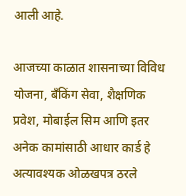आली आहे.

आजच्या काळात शासनाच्या विविध योजना, बँकिंग सेवा, शैक्षणिक प्रवेश, मोबाईल सिम आणि इतर अनेक कामांसाठी आधार कार्ड हे अत्यावश्यक ओळखपत्र ठरले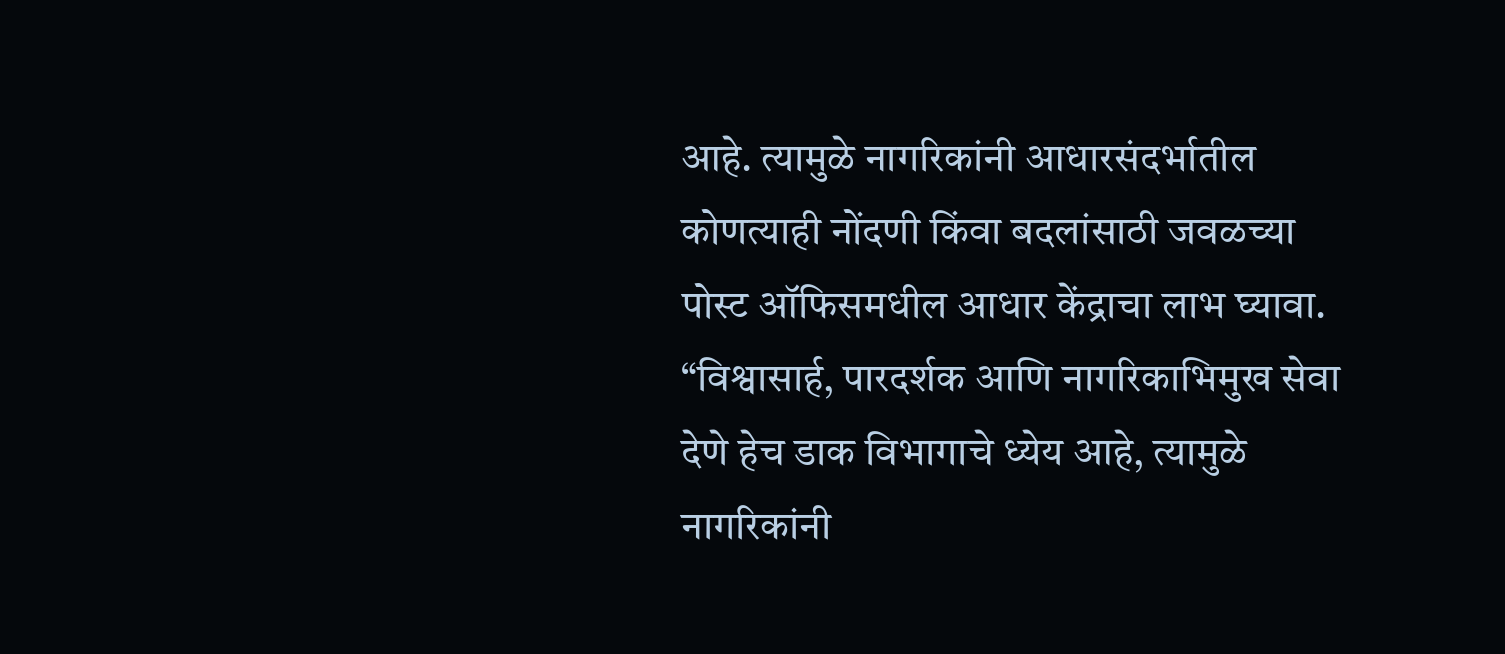आहे. त्यामुळे नागरिकांनी आधारसंदर्भातील कोणत्याही नोंदणी किंवा बदलांसाठी जवळच्या पोस्ट ऑफिसमधील आधार केंद्राचा लाभ घ्यावा. “विश्वासार्ह, पारदर्शक आणि नागरिकाभिमुख सेवा देणे हेच डाक विभागाचे ध्येय आहे, त्यामुळे नागरिकांनी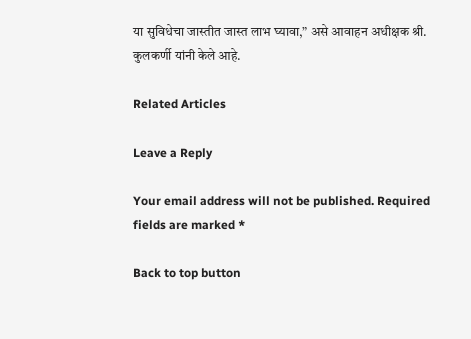या सुविधेचा जास्तीत जास्त लाभ घ्यावा,” असे आवाहन अधीक्षक श्री. कुलकर्णी यांनी केले आहे.

Related Articles

Leave a Reply

Your email address will not be published. Required fields are marked *

Back to top button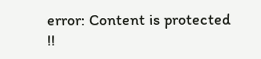error: Content is protected !!